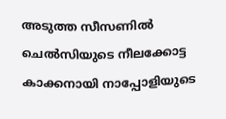അടുത്ത സീസണിൽ ചെൽസിയുടെ നീലക്കോട്ട കാക്കനായി നാപ്പോളിയുടെ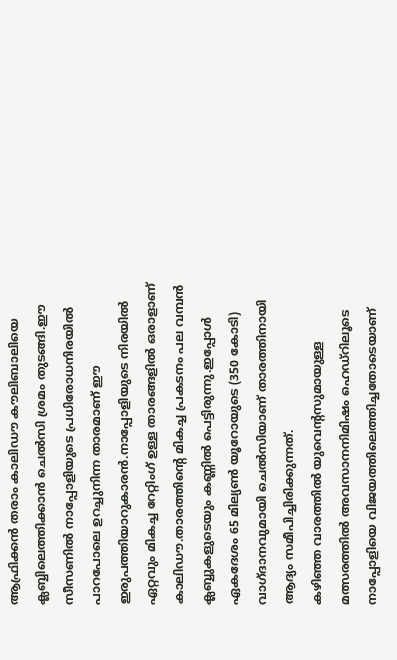ആഫ്രിക്കൻ തരാം കാലിഡൗ കൗലിബാലിയെ ക്ലബ്ബിലെത്തിക്കാൻ ചെൽസി ശ്രമം തുടങ്ങി.ഈ സീസണിൽ നാപ്പോളിയുടെ പ്രധിരോധനിരയിൽ പാറപോലെ ഉറച്ചുനിന്ന താരമാണ് ഈ ഇരുപത്തിയാറുകാരൻ.നാപ്പോളിയുടെ നിരയിൽ ഏറ്റവും മികച്ച റേറ്റിംഗ് ഉള്ള താരങ്ങളിൽ ഒരാളാണ് കാലിഡൗ.താരത്തിന്റെ മികച്ച പ്രകടനം പല വമ്പൻ ക്ലബ്ബുകളുടെയും കണ്ണിൽ പെട്ടിരുന്നു.ഇപ്പോൾ ഏകദേശം 65 മില്യൺ യൂറോയുടെ (350 കോടി) വാഗ്ദാനവുമായി ചെൽസിയാണ് താരത്തിനായി ആദ്യം സമീപിച്ചിരിക്കുന്നത്.
കഴിഞ്ഞ വാരത്തിൽ യുവെന്റസുമായുള്ള മത്സരത്തിൽ അവസാനനിമിഷം ഹെഡ്റിലൂടെ നാപ്പോളിയെ വിജയത്തിലെത്തിച്ചതോടെയാണ്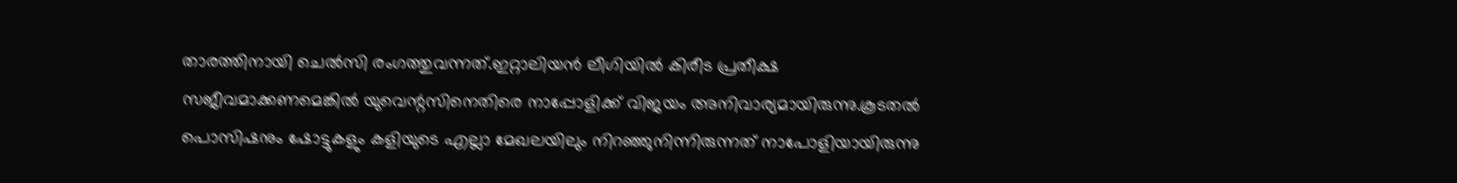താരത്തിനായി ചെൽസി രംഗത്തുവന്നത്.ഇറ്റാലിയൻ ലീഗിയിൽ കിരീട പ്രതീക്ഷ സജീവമാക്കണമെങ്കിൽ യുവെന്റസിനെതിരെ നാപ്പോളിക്ക് വിജയം അനിവാര്യമായിരുന്നു.കൂടതൽ പൊസിഷനും ഷോട്ടുകളും കളിയുടെ എല്ലാ മേഖലയിലും നിറഞ്ഞുനിന്നിരുന്നത് നാപോളിയായിരുന്നു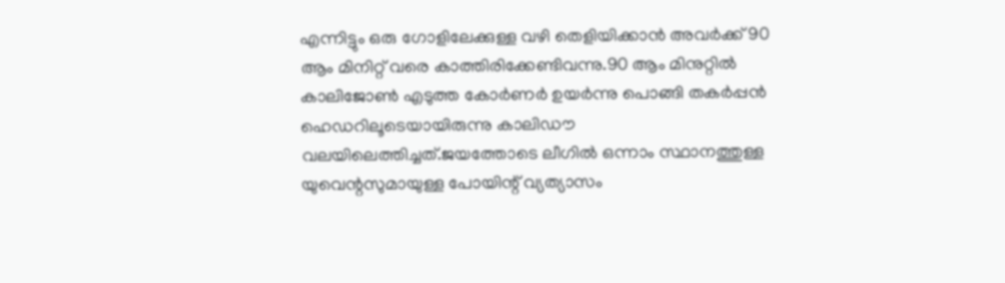എന്നിട്ടും ഒരു ഗോളിലേക്കുള്ള വഴി തെളിയിക്കാൻ അവർക്ക് 90 ആം മിനിറ്റ് വരെ കാത്തിരിക്കേണ്ടിവന്നു.90 ആം മിനുറ്റിൽ കാലിജോൺ എടുത്ത കോർണർ ഉയർന്നു പൊങ്ങി തകർപ്പൻ ഹെഡറിലൂടെയായിരുന്നു കാലിഡൗ വലയിലെത്തിച്ചത്.ജയത്തോടെ ലീഗിൽ ഒന്നാം സ്ഥാനത്തുള്ള യുവെന്റസുമായുള്ള പോയിന്റ് വ്യത്യാസം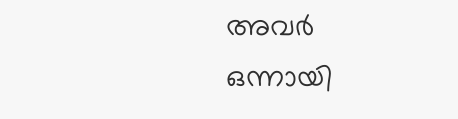അവർ ഒന്നായി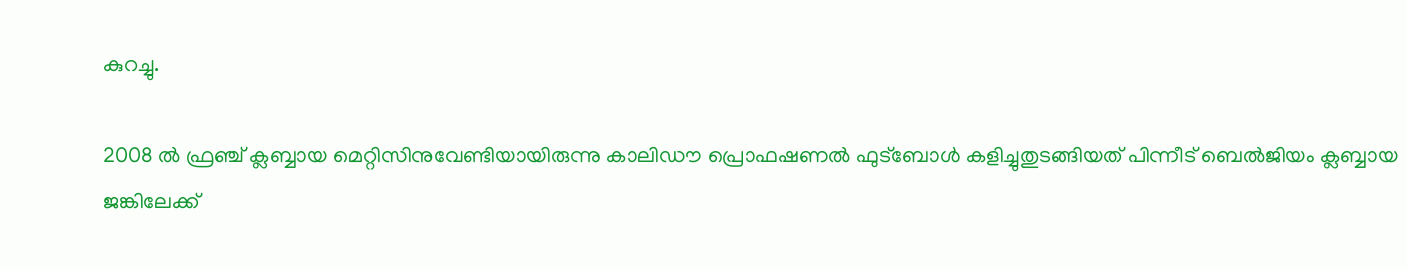കുറച്ചു.

2008 ൽ ഫ്രഞ്ച് ക്ലബ്ബായ മെറ്റിസിനുവേണ്ടിയായിരുന്നു കാലിഡൗ പ്രൊഫഷണൽ ഫുട്ബോൾ കളിച്ചുതുടങ്ങിയത് പിന്നീട് ബെൽജിയം ക്ലബ്ബായ ജങ്കിലേക്ക്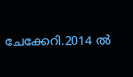ചേക്കേറി.2014 ൽ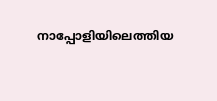നാപ്പോളിയിലെത്തിയ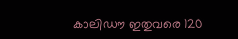കാലിഡൗ ഇതുവരെ 120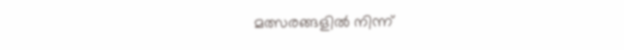മത്സരങ്ങളിൽ നിന്ന്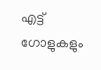എട്ട് ഗോളുകളും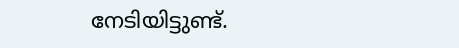നേടിയിട്ടുണ്ട്.